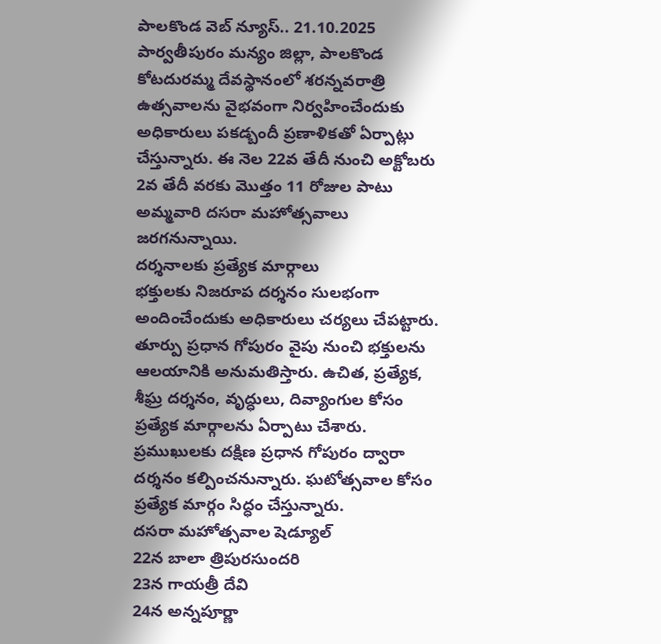పాలకొండ వెబ్ న్యూస్.. 21.10.2025
పార్వతీపురం మన్యం జిల్లా, పాలకొండ కోటదురమ్మ దేవస్థానంలో శరన్నవరాత్రి ఉత్సవాలను వైభవంగా నిర్వహించేందుకు అధికారులు పకడ్బందీ ప్రణాళికతో ఏర్పాట్లు చేస్తున్నారు. ఈ నెల 22వ తేదీ నుంచి అక్టోబరు 2వ తేదీ వరకు మొత్తం 11 రోజుల పాటు అమ్మవారి దసరా మహోత్సవాలు జరగనున్నాయి.
దర్శనాలకు ప్రత్యేక మార్గాలు
భక్తులకు నిజరూప దర్శనం సులభంగా అందించేందుకు అధికారులు చర్యలు చేపట్టారు. తూర్పు ప్రధాన గోపురం వైపు నుంచి భక్తులను ఆలయానికి అనుమతిస్తారు. ఉచిత, ప్రత్యేక, శీఘ్ర దర్శనం, వృద్ధులు, దివ్యాంగుల కోసం ప్రత్యేక మార్గాలను ఏర్పాటు చేశారు. ప్రముఖులకు దక్షిణ ప్రధాన గోపురం ద్వారా దర్శనం కల్పించనున్నారు. ఘటోత్సవాల కోసం ప్రత్యేక మార్గం సిద్ధం చేస్తున్నారు.
దసరా మహోత్సవాల షెడ్యూల్
22న బాలా త్రిపురసుందరి
23న గాయత్రీ దేవి
24న అన్నపూర్ణా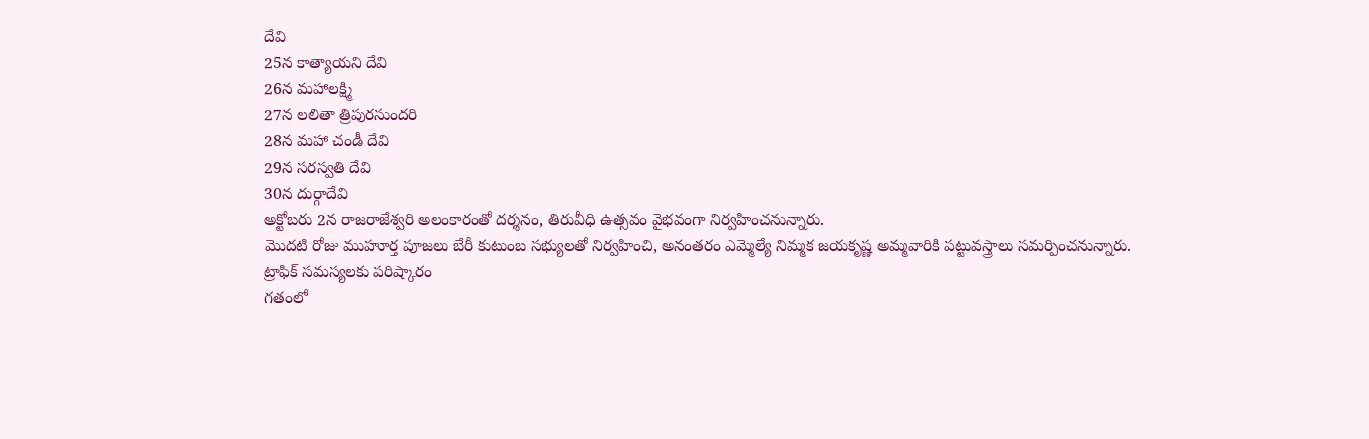దేవి
25న కాత్యాయని దేవి
26న మహాలక్ష్మి
27న లలితా త్రిపురసుందరి
28న మహా చండీ దేవి
29న సరస్వతి దేవి
30న దుర్గాదేవి
అక్టోబరు 2న రాజరాజేశ్వరి అలంకారంతో దర్శనం, తిరువీధి ఉత్సవం వైభవంగా నిర్వహించనున్నారు.
మొదటి రోజు ముహూర్త పూజలు బేరీ కుటుంబ సభ్యులతో నిర్వహించి, అనంతరం ఎమ్మెల్యే నిమ్మక జయకృష్ణ అమ్మవారికి పట్టువస్త్రాలు సమర్పించనున్నారు.
ట్రాఫిక్ సమస్యలకు పరిష్కారం
గతంలో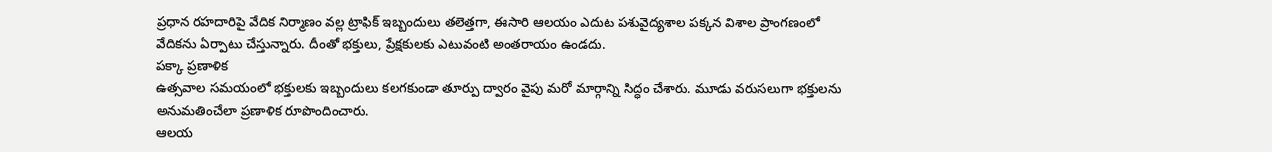ప్రధాన రహదారిపై వేదిక నిర్మాణం వల్ల ట్రాఫిక్ ఇబ్బందులు తలెత్తగా, ఈసారి ఆలయం ఎదుట పశువైద్యశాల పక్కన విశాల ప్రాంగణంలో వేదికను ఏర్పాటు చేస్తున్నారు. దీంతో భక్తులు, ప్రేక్షకులకు ఎటువంటి అంతరాయం ఉండదు.
పక్కా ప్రణాళిక
ఉత్సవాల సమయంలో భక్తులకు ఇబ్బందులు కలగకుండా తూర్పు ద్వారం వైపు మరో మార్గాన్ని సిద్ధం చేశారు. మూడు వరుసలుగా భక్తులను అనుమతించేలా ప్రణాళిక రూపొందించారు.
ఆలయ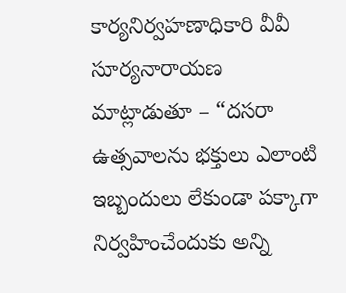కార్యనిర్వహణాధికారి వీవీ సూర్యనారాయణ మాట్లాడుతూ – “దసరా ఉత్సవాలను భక్తులు ఎలాంటి ఇబ్బందులు లేకుండా పక్కాగా నిర్వహించేందుకు అన్ని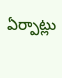ఏర్పాట్లు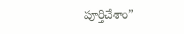పూర్తిచేశాం”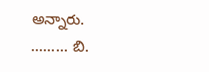అన్నారు.
......... బి.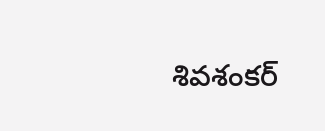శివశంకర్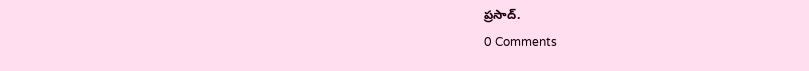ప్రసాద్.
0 Comments